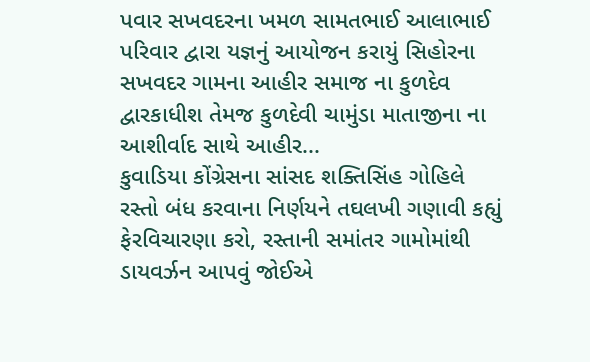પવાર સખવદરના ખમળ સામતભાઈ આલાભાઈ પરિવાર દ્વારા યજ્ઞનું આયોજન કરાયું સિહોરના સખવદર ગામના આહીર સમાજ ના કુળદેવ દ્વારકાધીશ તેમજ કુળદેવી ચામુંડા માતાજીના ના આશીર્વાદ સાથે આહીર...
કુવાડિયા કોંગ્રેસના સાંસદ શક્તિસિંહ ગોહિલે રસ્તો બંધ કરવાના નિર્ણયને તઘલખી ગણાવી કહ્યું ફેરવિચારણા કરો, રસ્તાની સમાંતર ગામોમાંથી ડાયવર્ઝન આપવું જોઈએ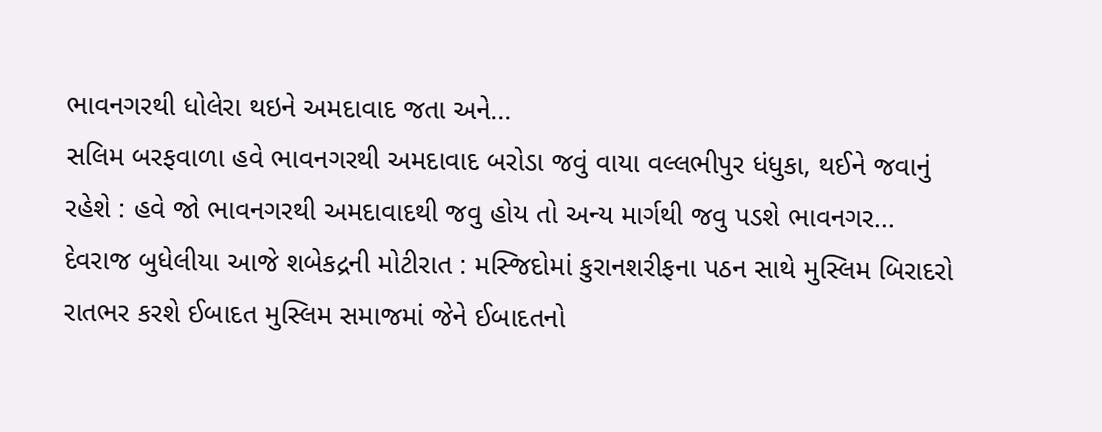ભાવનગરથી ધોલેરા થઇને અમદાવાદ જતા અને...
સલિમ બરફવાળા હવે ભાવનગરથી અમદાવાદ બરોડા જવું વાયા વલ્લભીપુર ધંધુકા, થઈને જવાનું રહેશે : હવે જો ભાવનગરથી અમદાવાદથી જવુ હોય તો અન્ય માર્ગથી જવુ પડશે ભાવનગર...
દેવરાજ બુધેલીયા આજે શબેકદ્રની મોટીરાત : મસ્જિદોમાં કુરાનશરીફના પઠન સાથે મુસ્લિમ બિરાદરો રાતભર કરશે ઈબાદત મુસ્લિમ સમાજમાં જેને ઈબાદતનો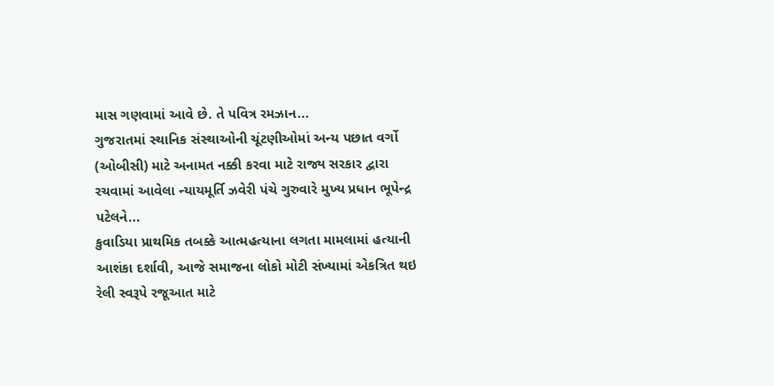માસ ગણવામાં આવે છે. તે પવિત્ર રમઝાન...
ગુજરાતમાં સ્થાનિક સંસ્થાઓની ચૂંટણીઓમાં અન્ય પછાત વર્ગો (ઓબીસી) માટે અનામત નક્કી કરવા માટે રાજ્ય સરકાર દ્વારા રચવામાં આવેલા ન્યાયમૂર્તિ ઝવેરી પંચે ગુરુવારે મુખ્ય પ્રધાન ભૂપેન્દ્ર પટેલને...
કુવાડિયા પ્રાથમિક તબક્કે આત્મહત્યાના લગતા મામલામાં હત્યાની આશંકા દર્શાવી, આજે સમાજના લોકો મોટી સંખ્યામાં એકત્રિત થઇ રેલી સ્વરૂપે રજૂઆત માટે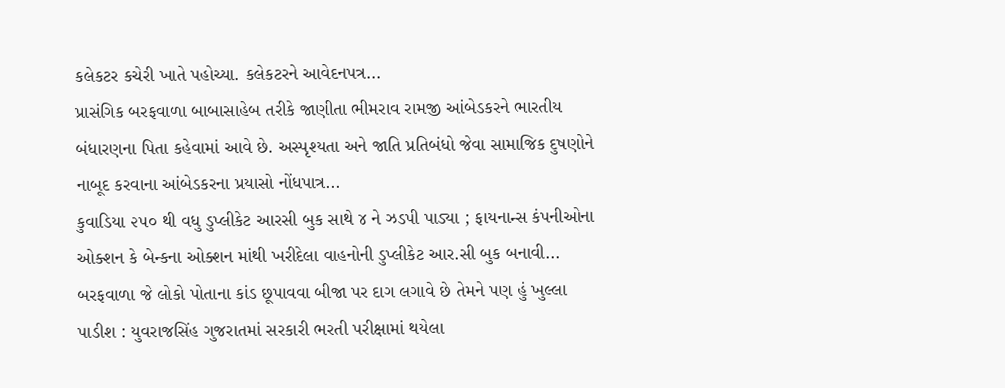કલેકટર કચેરી ખાતે પહોચ્યા. કલેકટરને આવેદનપત્ર...
પ્રાસંગિક બરફવાળા બાબાસાહેબ તરીકે જાણીતા ભીમરાવ રામજી આંબેડકરને ભારતીય બંધારણના પિતા કહેવામાં આવે છે. અસ્પૃશ્યતા અને જાતિ પ્રતિબંધો જેવા સામાજિક દુષણોને નાબૂદ કરવાના આંબેડકરના પ્રયાસો નોંધપાત્ર...
કુવાડિયા ૨૫૦ થી વધુ ડુપ્લીકેટ આરસી બુક સાથે ૪ ને ઝડપી પાડ્યા ; ફાયનાન્સ કંપનીઓના ઓક્શન કે બેન્કના ઓક્શન માંથી ખરીદેલા વાહનોની ડુપ્લીકેટ આર.સી બુક બનાવી...
બરફવાળા જે લોકો પોતાના કાંડ છૂપાવવા બીજા પર દાગ લગાવે છે તેમને પણ હું ખુલ્લા પાડીશ : યુવરાજસિંહ ગુજરાતમાં સરકારી ભરતી પરીક્ષામાં થયેલા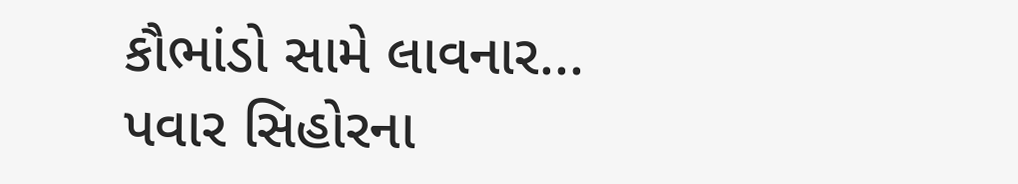કૌભાંડો સામે લાવનાર...
પવાર સિહોરના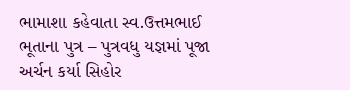ભામાશા કહેવાતા સ્વ.ઉત્તમભાઈ ભૂતાના પુત્ર – પુત્રવધુ યજ્ઞમાં પૂજા અર્ચન કર્યા સિહોર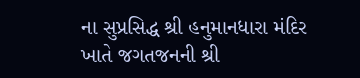ના સુપ્રસિદ્ધ શ્રી હનુમાનધારા મંદિર ખાતે જગતજનની શ્રી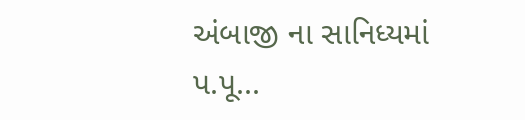અંબાજી ના સાનિધ્યમાં પ.પૂ...